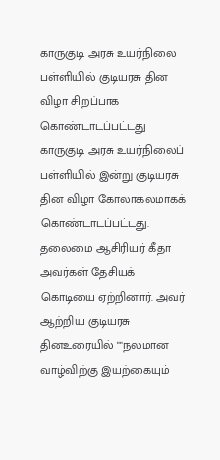காருகுடி அரசு உயர்நிலை பள்ளியில் குடியரசு தின விழா சிறப்பாக கொண்டாடப்பட்டது
காருகுடி அரசு உயர்நிலைப் பள்ளியில் இன்று குடியரசு தின விழா கோலாகலமாகக் கொண்டாடப்பட்டது.
தலைமை ஆசிரியர் கீதா அவர்கள் தேசியக் கொடியை ஏற்றினார். அவர் ஆற்றிய குடியரசு தினஉரையில் ""நலமான வாழ்விற்கு இயற்கையும்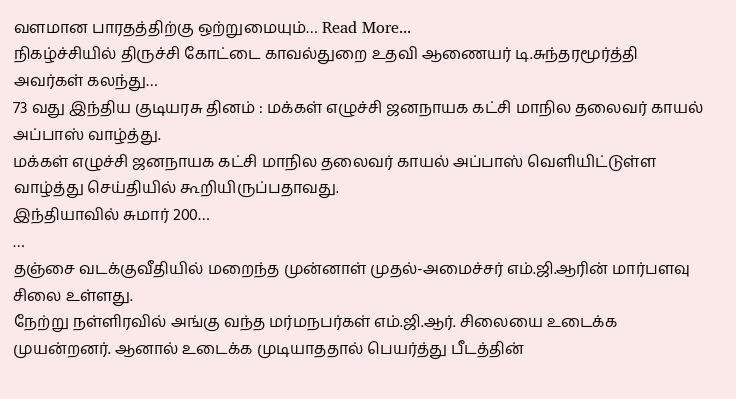வளமான பாரதத்திற்கு ஒற்றுமையும்… Read More...
நிகழ்ச்சியில் திருச்சி கோட்டை காவல்துறை உதவி ஆணையர் டி.சுந்தரமூர்த்தி அவர்கள் கலந்து…
73 வது இந்திய குடியரசு தினம் : மக்கள் எழுச்சி ஜனநாயக கட்சி மாநில தலைவர் காயல் அப்பாஸ் வாழ்த்து.
மக்கள் எழுச்சி ஜனநாயக கட்சி மாநில தலைவர் காயல் அப்பாஸ் வெளியிட்டுள்ள வாழ்த்து செய்தியில் கூறியிருப்பதாவது.
இந்தியாவில் சுமார் 200…
…
தஞ்சை வடக்குவீதியில் மறைந்த முன்னாள் முதல்-அமைச்சர் எம்.ஜி.ஆரின் மார்பளவு சிலை உள்ளது.
நேற்று நள்ளிரவில் அங்கு வந்த மர்மநபர்கள் எம்.ஜி.ஆர். சிலையை உடைக்க முயன்றனர். ஆனால் உடைக்க முடியாததால் பெயர்த்து பீடத்தின்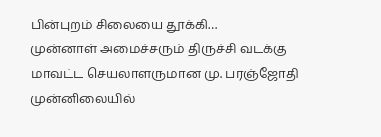பின்புறம் சிலையை தூக்கி…
முன்னாள் அமைச்சரும் திருச்சி வடக்கு மாவட்ட செயலாளருமான மு. பரஞ்ஜோதி முன்னிலையில்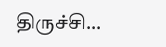திருச்சி…